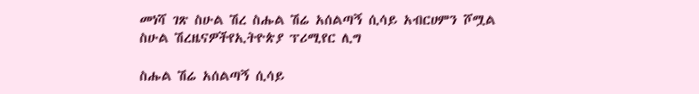መነሻ ገጽ ስሁል ሽረ ስሑል ሽሬ አሰልጣኝ ሲሳይ አብርሀምን ሾሟል
ስሁል ሽረዜናዎችየኢትዮጵያ ፕሪሚየር ሊግ

ስሑል ሽሬ አሰልጣኝ ሲሳይ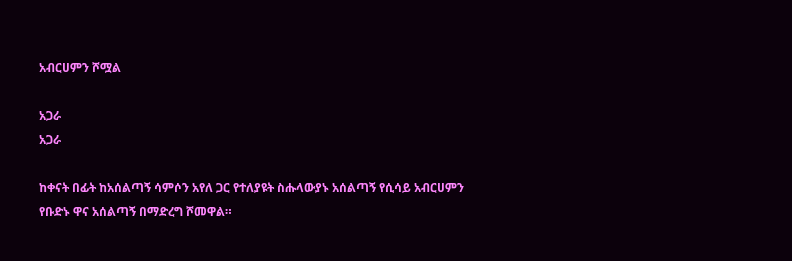አብርሀምን ሾሟል

አጋራ
አጋራ

ከቀናት በፊት ከአሰልጣኝ ሳምሶን አየለ ጋር የተለያዩት ስሑላውያኑ አሰልጣኝ የሲሳይ አብርሀምን የቡድኑ ዋና አሰልጣኝ በማድረግ ሾመዋል።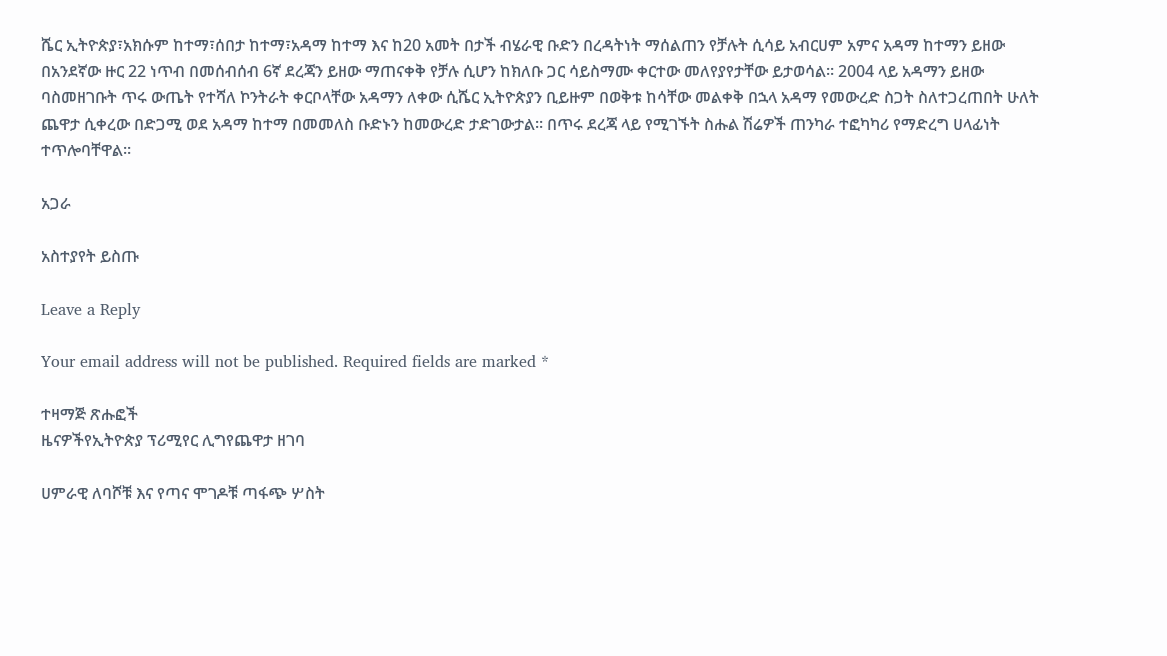ሼር ኢትዮጵያ፣አክሱም ከተማ፣ሰበታ ከተማ፣አዳማ ከተማ እና ከ20 አመት በታች ብሄራዊ ቡድን በረዳትነት ማሰልጠን የቻሉት ሲሳይ አብርሀም አምና አዳማ ከተማን ይዘው በአንደኛው ዙር 22 ነጥብ በመሰብሰብ 6ኛ ደረጃን ይዘው ማጠናቀቅ የቻሉ ሲሆን ከክለቡ ጋር ሳይስማሙ ቀርተው መለየያየታቸው ይታወሳል። 2004 ላይ አዳማን ይዘው ባስመዘገቡት ጥሩ ውጤት የተሻለ ኮንትራት ቀርቦላቸው አዳማን ለቀው ሲሼር ኢትዮጵያን ቢይዙም በወቅቱ ከሳቸው መልቀቅ በኋላ አዳማ የመውረድ ስጋት ስለተጋረጠበት ሁለት ጨዋታ ሲቀረው በድጋሚ ወደ አዳማ ከተማ በመመለስ ቡድኑን ከመውረድ ታድገውታል። በጥሩ ደረጃ ላይ የሚገኙት ስሑል ሽሬዎች ጠንካራ ተፎካካሪ የማድረግ ሀላፊነት ተጥሎባቸዋል።

አጋራ

አስተያየት ይስጡ

Leave a Reply

Your email address will not be published. Required fields are marked *

ተዛማጅ ጽሑፎች
ዜናዎችየኢትዮጵያ ፕሪሚየር ሊግየጨዋታ ዘገባ

ሀምራዊ ለባሾቹ እና የጣና ሞገዶቹ ጣፋጭ ሦስት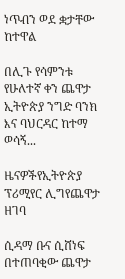ነጥብን ወደ ቋታቸው ከተዋል

በሊጉ የሳምንቱ የሁለተኛ ቀን ጨዋታ ኢትዮጵያ ንግድ ባንክ እና ባህርዳር ከተማ ወሳኝ...

ዜናዎችየኢትዮጵያ ፕሪሚየር ሊግየጨዋታ ዘገባ

ሲዳማ ቡና ሲሸነፍ በተጠባቂው ጨዋታ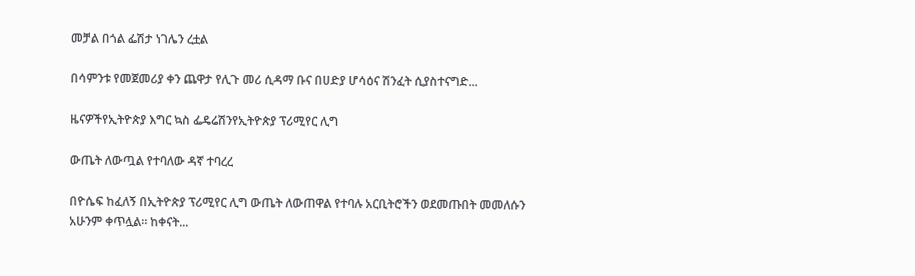መቻል በጎል ፌሽታ ነገሌን ረቷል

በሳምንቱ የመጀመሪያ ቀን ጨዋታ የሊጉ መሪ ሲዳማ ቡና በሀድያ ሆሳዕና ሽንፈት ሲያስተናግድ...

ዜናዎችየኢትዮጵያ እግር ኳስ ፌዴሬሽንየኢትዮጵያ ፕሪሚየር ሊግ

ውጤት ለውጧል የተባለው ዳኛ ተባረረ

በዮሴፍ ከፈለኝ በኢትዮጵያ ፕሪሚየር ሊግ ውጤት ለውጠዋል የተባሉ አርቢትሮችን ወደመጡበት መመለሱን አሁንም ቀጥሏል። ከቀናት...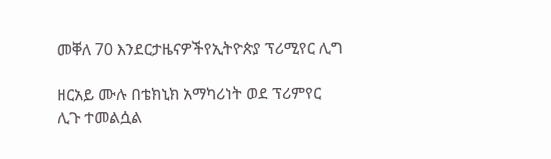መቐለ 70 እንደርታዜናዎችየኢትዮጵያ ፕሪሚየር ሊግ

ዘርአይ ሙሉ በቴክኒክ አማካሪነት ወደ ፕሪምየር ሊጉ ተመልሷል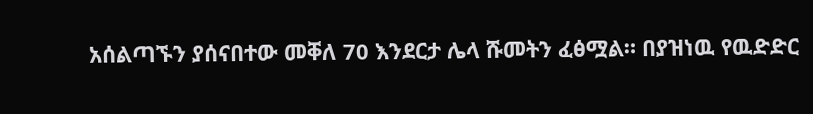አሰልጣኙን ያሰናበተው መቐለ 70 እንደርታ ሌላ ሹመትን ፈፅሟል። በያዝነዉ የዉድድር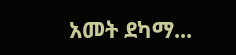አመት ደካማ...